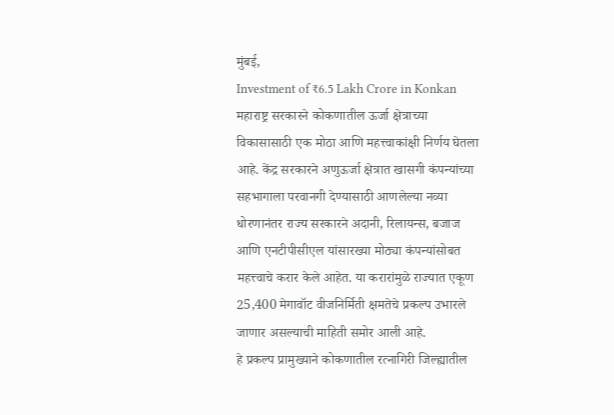मुंबई,
Investment of ₹6.5 Lakh Crore in Konkan महाराष्ट्र सरकारने कोकणातील ऊर्जा क्षेत्राच्या विकासासाठी एक मोठा आणि महत्त्वाकांक्षी निर्णय घेतला आहे. केंद्र सरकारने अणुऊर्जा क्षेत्रात खासगी कंपन्यांच्या सहभागाला परवानगी देण्यासाठी आणलेल्या नव्या धोरणानंतर राज्य सरकारने अदानी, रिलायन्स, बजाज आणि एनटीपीसीएल यांसारख्या मोठ्या कंपन्यांसोबत महत्त्वाचे करार केले आहेत. या करारांमुळे राज्यात एकूण 25,400 मेगावॉट वीजनिर्मिती क्षमतेचे प्रकल्प उभारले जाणार असल्याची माहिती समोर आली आहे.
हे प्रकल्प प्रामुख्याने कोकणातील रत्नागिरी जिल्ह्यातील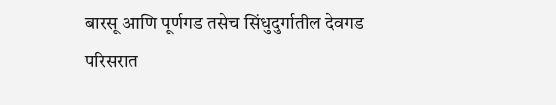बारसू आणि पूर्णगड तसेच सिंधुदुर्गातील देवगड परिसरात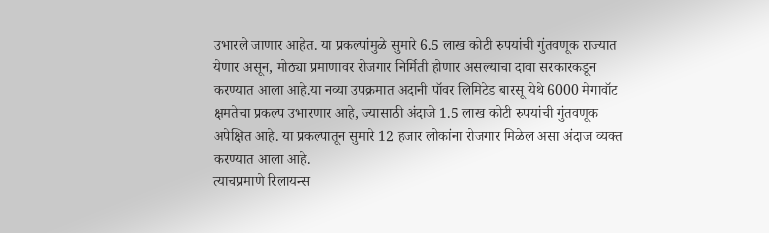उभारले जाणार आहेत. या प्रकल्पांमुळे सुमारे 6.5 लाख कोटी रुपयांची गुंतवणूक राज्यात येणार असून, मोठ्या प्रमाणावर रोजगार निर्मिती होणार असल्याचा दावा सरकारकडून करण्यात आला आहे.या नव्या उपक्रमात अदानी पॉवर लिमिटेड बारसू येथे 6000 मेगावॉट क्षमतेचा प्रकल्प उभारणार आहे, ज्यासाठी अंदाजे 1.5 लाख कोटी रुपयांची गुंतवणूक अपेक्षित आहे. या प्रकल्पातून सुमारे 12 हजार लोकांना रोजगार मिळेल असा अंदाज व्यक्त करण्यात आला आहे.
त्याचप्रमाणे रिलायन्स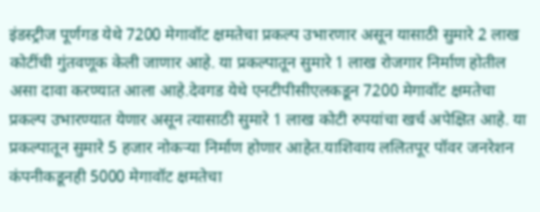इंडस्ट्रीज पूर्णगड येथे 7200 मेगावॉट क्षमतेचा प्रकल्प उभारणार असून यासाठी सुमारे 2 लाख कोटींची गुंतवणूक केली जाणार आहे. या प्रकल्पातून सुमारे 1 लाख रोजगार निर्माण होतील असा दावा करण्यात आला आहे.देवगड येथे एनटीपीसीएलकडून 7200 मेगावॉट क्षमतेचा प्रकल्प उभारण्यात येणार असून त्यासाठी सुमारे 1 लाख कोटी रुपयांचा खर्च अपेक्षित आहे. या प्रकल्पातून सुमारे 5 हजार नोकऱ्या निर्माण होणार आहेत.याशिवाय ललितपूर पॉवर जनरेशन कंपनीकडूनही 5000 मेगावॉट क्षमतेचा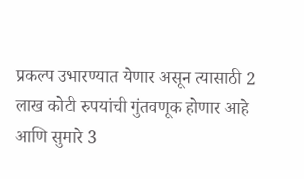प्रकल्प उभारण्यात येणार असून त्यासाठी 2 लाख कोटी रुपयांची गुंतवणूक होणार आहे आणि सुमारे 3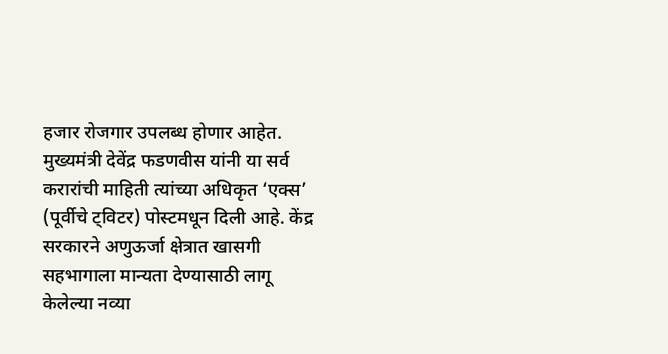हजार रोजगार उपलब्ध होणार आहेत. मुख्यमंत्री देवेंद्र फडणवीस यांनी या सर्व करारांची माहिती त्यांच्या अधिकृत ‘एक्स’ (पूर्वीचे ट्विटर) पोस्टमधून दिली आहे. केंद्र सरकारने अणुऊर्जा क्षेत्रात खासगी सहभागाला मान्यता देण्यासाठी लागू केलेल्या नव्या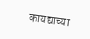कायद्याच्या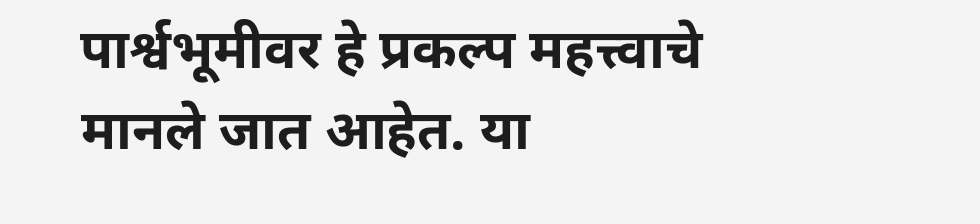पार्श्वभूमीवर हे प्रकल्प महत्त्वाचे मानले जात आहेत. या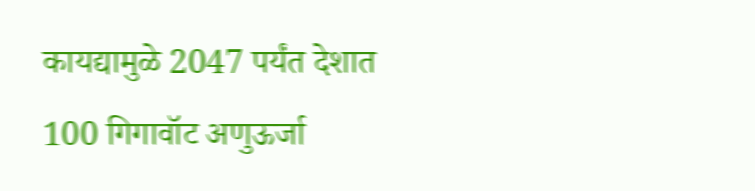कायद्यामुळे 2047 पर्यंत देशात 100 गिगावॉट अणुऊर्जा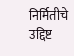निर्मितीचे उद्दिष्ट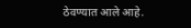ठेवण्यात आले आहे.